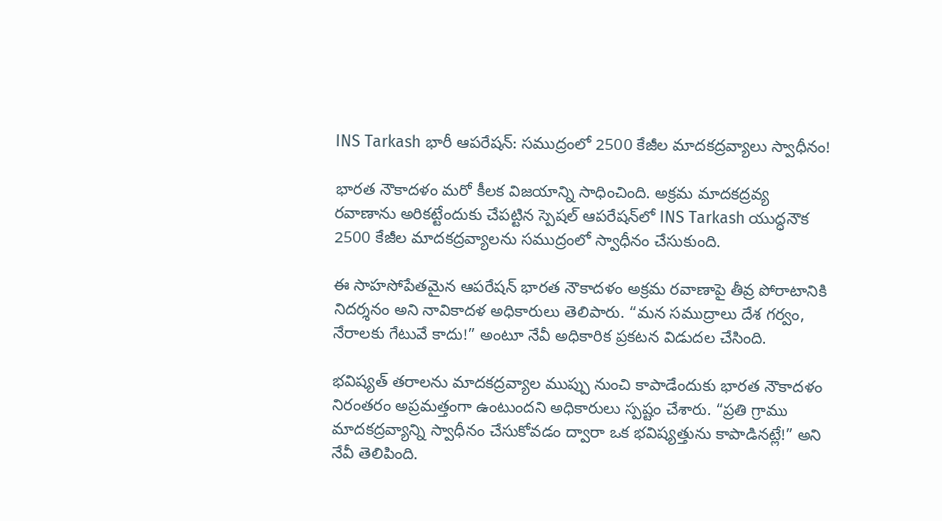INS Tarkash భారీ ఆపరేషన్: సముద్రంలో 2500 కేజీల మాదకద్రవ్యాలు స్వాధీనం!

భారత నౌకాదళం మరో కీలక విజయాన్ని సాధించింది. అక్రమ మాదకద్రవ్య రవాణాను అరికట్టేందుకు చేపట్టిన స్పెషల్ ఆపరేషన్‌లో INS Tarkash యుద్ధనౌక 2500 కేజీల మాదకద్రవ్యాలను సముద్రంలో స్వాధీనం చేసుకుంది.

ఈ సాహసోపేతమైన ఆపరేషన్ భారత నౌకాదళం అక్రమ రవాణాపై తీవ్ర పోరాటానికి నిదర్శనం అని నావికాదళ అధికారులు తెలిపారు. “మన సముద్రాలు దేశ గర్వం, నేరాలకు గేటువే కాదు!” అంటూ నేవీ అధికారిక ప్రకటన విడుదల చేసింది.

భవిష్యత్ తరాలను మాదకద్రవ్యాల ముప్పు నుంచి కాపాడేందుకు భారత నౌకాదళం నిరంతరం అప్రమత్తంగా ఉంటుందని అధికారులు స్పష్టం చేశారు. “ప్రతి గ్రాము మాదకద్రవ్యాన్ని స్వాధీనం చేసుకోవడం ద్వారా ఒక భవిష్యత్తును కాపాడినట్లే!” అని నేవీ తెలిపింది.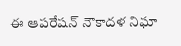ఈ ఆపరేషన్ నౌకాదళ నిఘా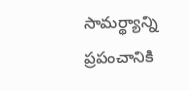సామర్థ్యాన్ని ప్రపంచానికి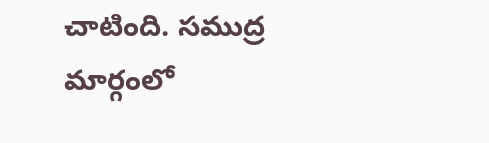చాటింది. సముద్ర మార్గంలో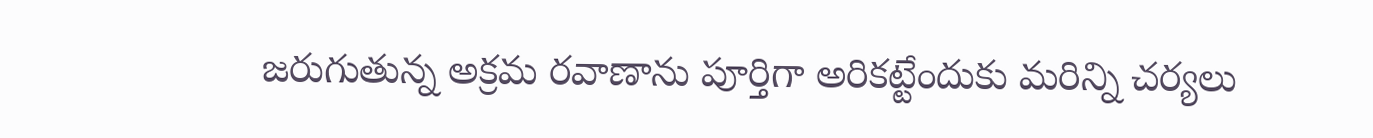జరుగుతున్న అక్రమ రవాణాను పూర్తిగా అరికట్టేందుకు మరిన్ని చర్యలు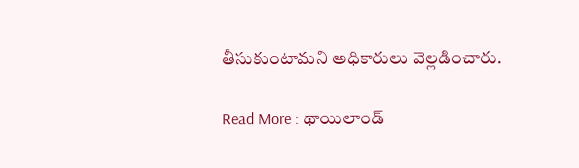తీసుకుంటామని అధికారులు వెల్లడించారు.

Read More : థాయిలాండ్‌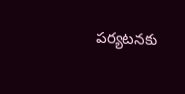పర్యటనకు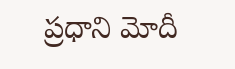ప్రధాని మోదీ